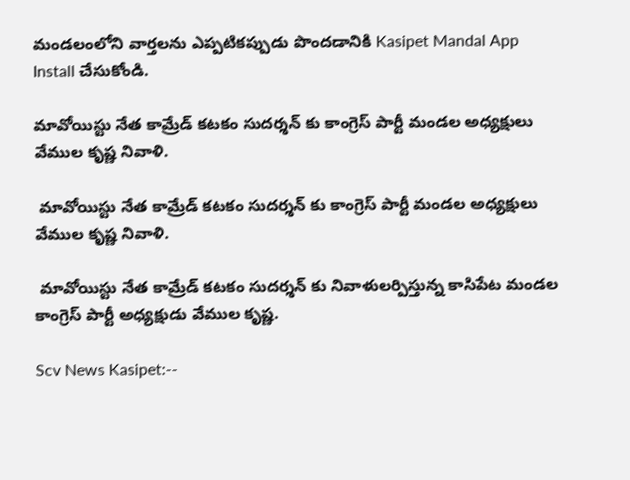మండలంలోని వార్తలను ఎప్పటికప్పుడు పొందడానికి Kasipet Mandal App Install చేసుకోండి.

మావోయిస్టు నేత కామ్రేడ్ కటకం సుదర్శన్ కు కాంగ్రెస్ పార్టీ మండల అధ్యక్షులు వేముల కృష్ణ నివాళి.

 మావోయిస్టు నేత కామ్రేడ్ కటకం సుదర్శన్ కు కాంగ్రెస్ పార్టీ మండల అధ్యక్షులు వేముల కృష్ణ నివాళి.

 మావోయిస్టు నేత కామ్రేడ్ కటకం సుదర్శన్ కు నివాళులర్పిస్తున్న కాసిపేట మండల కాంగ్రెస్ పార్టీ అధ్యక్షుడు వేముల కృష్ణ.

Scv News Kasipet:--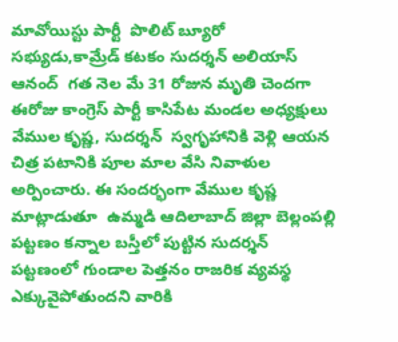మావోయిస్టు పార్టీ  పొలిట్ బ్యూరో సభ్యుడు,కామ్రేడ్ కటకం సుదర్శన్ అలియాస్ ఆనంద్  గత నెల మే 31 రోజున మృతి చెందగా ఈరోజు కాంగ్రెస్ పార్టీ కాసిపేట మండల అధ్యక్షులు వేముల కృష్ణ, సుదర్శన్  స్వగృహానికి వెళ్లి ఆయన చిత్ర పటానికి పూల మాల వేసి నివాళుల అర్పించారు. ఈ సందర్భంగా వేముల కృష్ణ మాట్లాడుతూ  ఉమ్మడి ఆదిలాబాద్ జిల్లా బెల్లంపల్లి పట్టణం కన్నాల బస్తీలో పుట్టిన సుదర్శన్  పట్టణంలో గుండాల పెత్తనం రాజరిక వ్యవస్థ ఎక్కువైపోతుందని వారికి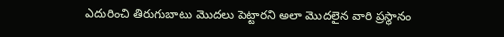ఎదురించి తిరుగుబాటు మొదలు పెట్టారని అలా మొదలైన వారి ప్రస్థానం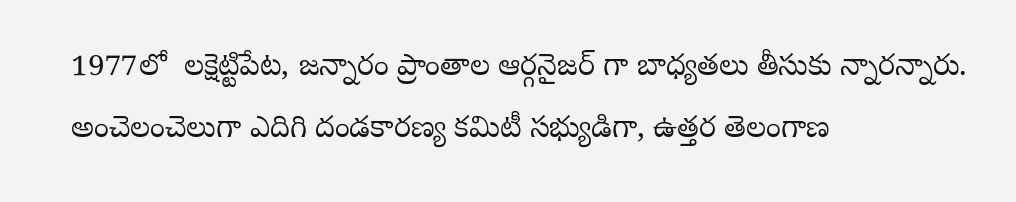1977లో  లక్షెట్టిపేట, జన్నారం ప్రాంతాల ఆర్గనైజర్ గా బాధ్యతలు తీసుకు న్నారన్నారు.  అంచెలంచెలుగా ఎదిగి దండకారణ్య కమిటీ సభ్యుడిగా, ఉత్తర తెలంగాణ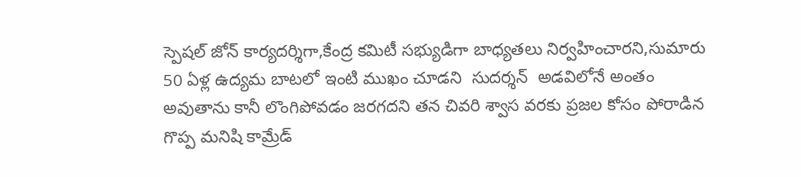స్పెషల్ జోన్ కార్యదర్శిగా,కేంద్ర కమిటీ సభ్యుడిగా బాధ్యతలు నిర్వహించారని,సుమారు 50 ఏళ్ల ఉద్యమ బాటలో ఇంటి ముఖం చూడని  సుదర్శన్  అడవిలోనే అంతం అవుతాను కానీ లొంగిపోవడం జరగదని తన చివరి శ్వాస వరకు ప్రజల కోసం పోరాడిన గొప్ప మనిషి కామ్రేడ్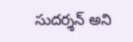సుదర్శన్ అని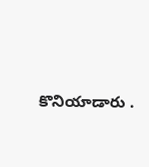కొనియాడారు .